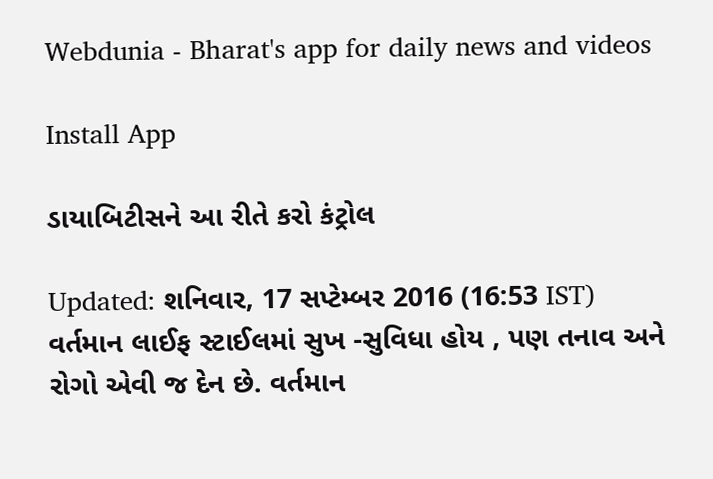Webdunia - Bharat's app for daily news and videos

Install App

ડાયાબિટીસને આ રીતે કરો કંટ્રોલ

Updated: શનિવાર, 17 સપ્ટેમ્બર 2016 (16:53 IST)
વર્તમાન લાઈફ સ્ટાઈલમાં સુખ -સુવિધા હોય , પણ તનાવ અને રોગો એવી જ દેન છે. વર્તમાન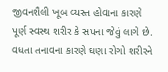જીવનશૈલી ખૂબ વ્યસ્ત હોવાના કારણે પૂર્ણ સ્વસ્થ શરીર કે સપના જેવું લાગે છે. વધતા તનાવના કારણે ઘણા રોગો શરીરને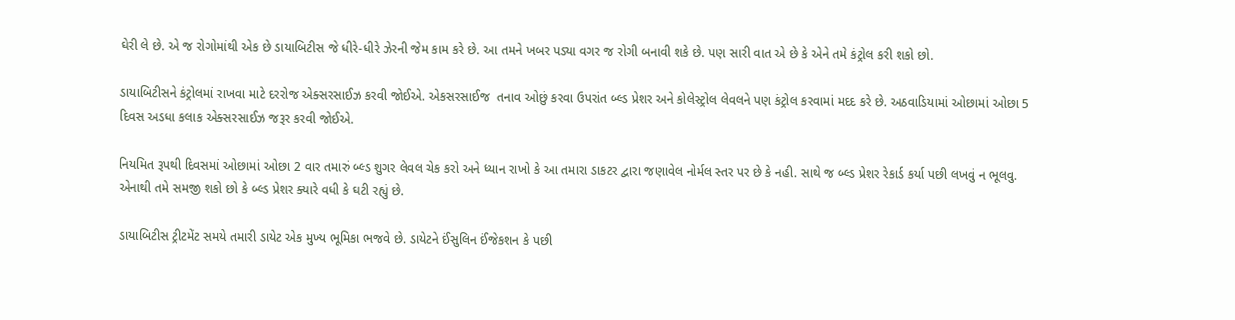ઘેરી લે છે. એ જ રોગોમાંથી એક છે ડાયાબિટીસ જે ધીરે-ધીરે ઝેરની જેમ કામ કરે છે. આ તમને ખબર પડ્યા વગર જ રોગી બનાવી શકે છે. પણ સારી વાત એ છે કે એને તમે કંટ્રોલ કરી શકો છો.

ડાયાબિટીસને કંટ્રોલમાં રાખવા માટે દરરોજ એક્સરસાઈઝ કરવી જોઈએ. એકસરસાઈજ  તનાવ ઓછું કરવા ઉપરાંત બ્લ્ડ પ્રેશર અને કોલેસ્ટ્રોલ લેવલને પણ કંટ્રોલ કરવામાં મદદ કરે છે. અઠવાડિયામાં ઓછામાં ઓછા 5 દિવસ અડધા કલાક એક્સરસાઈઝ જરૂર કરવી જોઈએ.

નિયમિત રૂપથી દિવસમાં ઓછામાં ઓછા 2 વાર તમારું બ્લ્ડ શુગર લેવલ ચેક કરો અને ધ્યાન રાખો કે આ તમારા ડાકટર દ્વારા જણાવેલ નોર્મલ સ્તર પર છે કે નહી. સાથે જ બ્લ્ડ પ્રેશર રેકાર્ડ કર્યા પછી લખવું ન ભૂલવુ. એનાથી તમે સમજી શકો છો કે બ્લ્ડ પ્રેશર ક્યારે વધી કે ઘટી રહ્યું છે.

ડાયાબિટીસ ટ્રીટમેંટ સમયે તમારી ડાયેટ એક મુખ્ય ભૂમિકા ભજવે છે. ડાયેટને ઈંસુલિન ઈંજેકશન કે પછી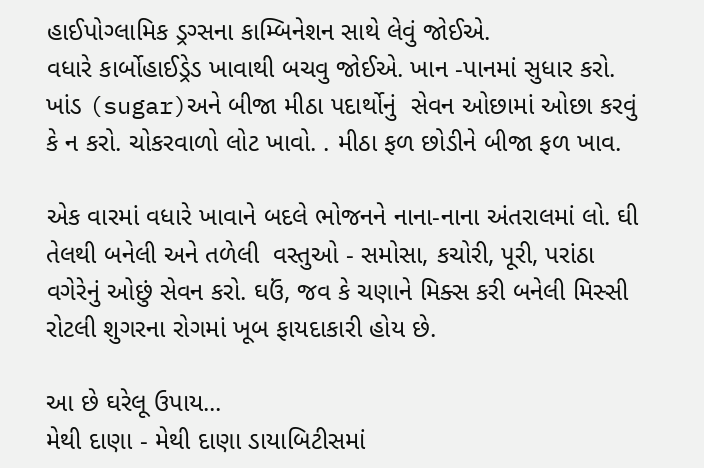હાઈપોગ્લામિક ડ્રગ્સના કામ્બિનેશન સાથે લેવું જોઈએ.
વધારે કાર્બોહાઈડ્રેડ ખાવાથી બચવુ જોઈએ. ખાન -પાનમાં સુધાર કરો. ખાંડ (sugar)અને બીજા મીઠા પદાર્થોનું  સેવન ઓછામાં ઓછા કરવું કે ન કરો. ચોકરવાળો લોટ ખાવો. . મીઠા ફળ છોડીને બીજા ફળ ખાવ.

એક વારમાં વધારે ખાવાને બદલે ભોજનને નાના-નાના અંતરાલમાં લો. ઘી તેલથી બનેલી અને તળેલી  વસ્તુઓ - સમોસા, કચોરી, પૂરી, પરાંઠા વગેરેનું ઓછું સેવન કરો. ઘઉં, જવ કે ચણાને મિક્સ કરી બનેલી મિસ્સી રોટલી શુગરના રોગમાં ખૂબ ફાયદાકારી હોય છે.

આ છે ઘરેલૂ ઉપાય...
મેથી દાણા - મેથી દાણા ડાયાબિટીસમાં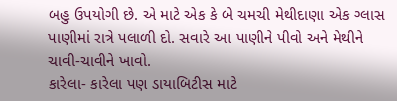બહુ ઉપયોગી છે. એ માટે એક કે બે ચમચી મેથીદાણા એક ગ્લાસ પાણીમાં રાત્રે પલાળી દો. સવારે આ પાણીને પીવો અને મેથીને ચાવી-ચાવીને ખાવો.
કારેલા- કારેલા પણ ડાયાબિટીસ માટે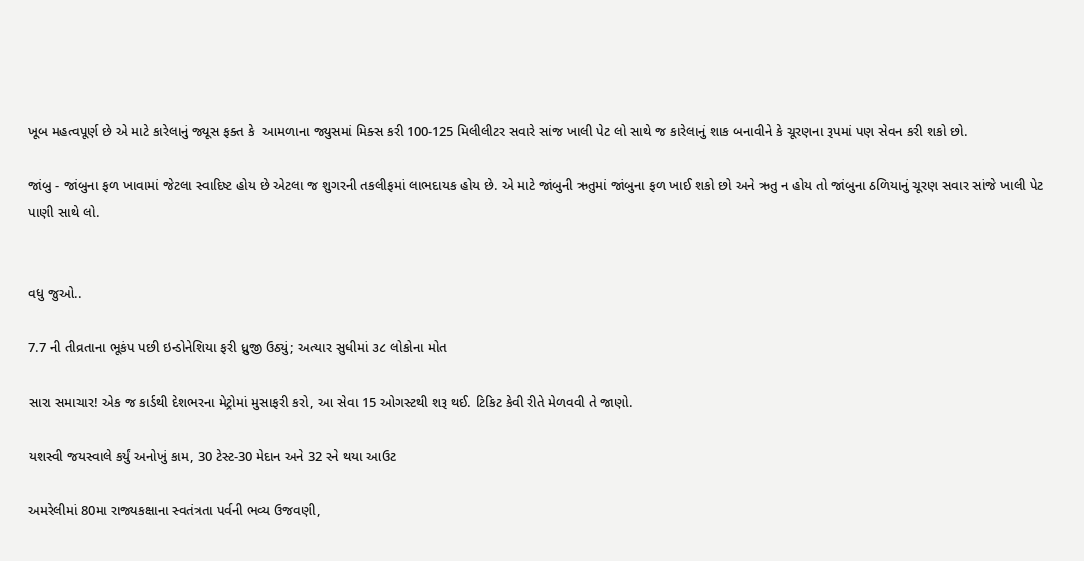ખૂબ મહત્વપૂર્ણ છે એ માટે કારેલાનું જ્યૂસ ફક્ત કે  આમળાના જ્યુસમાં મિક્સ કરી 100-125 મિલીલીટર સવારે સાંજ ખાલી પેટ લો સાથે જ કારેલાનું શાક બનાવીને કે ચૂરણના રૂપમાં પણ સેવન કરી શકો છો.

જાંબુ - જાંબુના ફળ ખાવામાં જેટલા સ્વાદિષ્ટ હોય છે એટલા જ શુગરની તકલીફમાં લાભદાયક હોય છે. એ માટે જાંબુની ઋતુમાં જાંબુના ફળ ખાઈ શકો છો અને ઋતુ ન હોય તો જાંબુના ઠળિયાનું ચૂરણ સવાર સાંજે ખાલી પેટ પાણી સાથે લો.


વધુ જુઓ..

7.7 ની તીવ્રતાના ભૂકંપ પછી ઇન્ડોનેશિયા ફરી ધ્રુજી ઉઠ્યું; અત્યાર સુધીમાં ૩૮ લોકોના મોત

સારા સમાચાર! એક જ કાર્ડથી દેશભરના મેટ્રોમાં મુસાફરી કરો, આ સેવા 15 ઓગસ્ટથી શરૂ થઈ. ટિકિટ કેવી રીતે મેળવવી તે જાણો.

યશસ્વી જયસ્વાલે કર્યું અનોખું કામ, 30 ટેસ્ટ-30 મેદાન અને 32 રને થયા આઉટ

અમરેલીમાં 80મા રાજ્યકક્ષાના સ્વતંત્રતા પર્વની ભવ્ય ઉજવણી,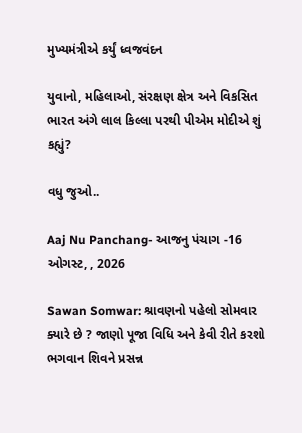મુખ્યમંત્રીએ કર્યું ધ્વજવંદન

યુવાનો, મહિલાઓ, સંરક્ષણ ક્ષેત્ર અને વિકસિત ભારત અંગે લાલ કિલ્લા પરથી પીએમ મોદીએ શું કહ્યું?

વધુ જુઓ..

Aaj Nu Panchang- આજનુ પંચાગ -16 ઓગસ્ટ, , 2026

Sawan Somwar: શ્રાવણનો પહેલો સોમવાર ક્યારે છે ? જાણો પૂજા વિધિ અને કેવી રીતે કરશો ભગવાન શિવને પ્રસન્ન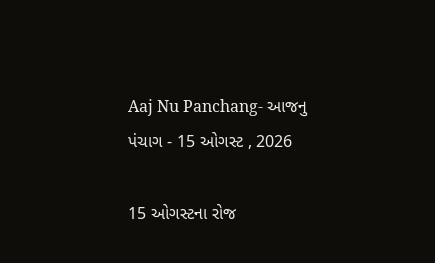Aaj Nu Panchang- આજનુ પંચાગ - 15 ઓગસ્ટ , 2026

15 ઓગસ્ટના રોજ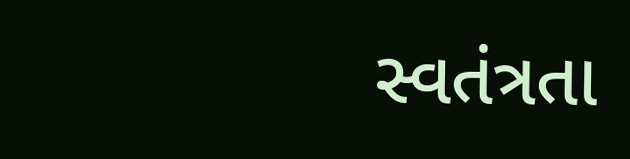સ્વતંત્રતા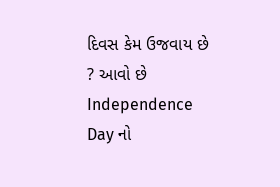દિવસ કેમ ઉજવાય છે ? આવો છે Independence Day નો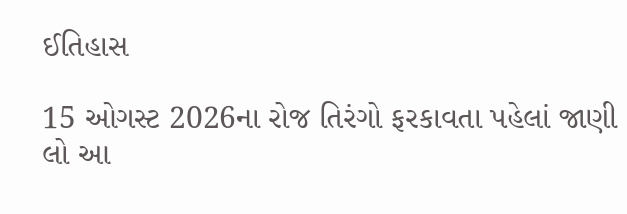ઈતિહાસ

15 ઓગસ્ટ 2026ના રોજ તિરંગો ફરકાવતા પહેલાં જાણી લો આ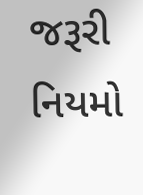જરૂરી નિયમો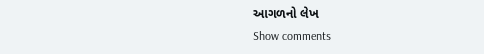આગળનો લેખ
Show comments